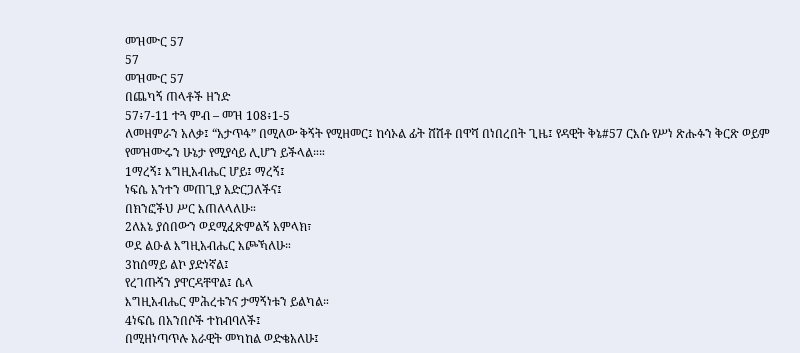መዝሙር 57
57
መዝሙር 57
በጨካኝ ጠላቶች ዘንድ
57፥7-11 ተጓ ምብ – መዝ 108፥1-5
ለመዘምራን አለቃ፤ “አታጥፋ” በሚለው ቅኝት የሚዘመር፤ ከሳኦል ፊት ሸሽቶ በዋሻ በነበረበት ጊዜ፤ የዳዊት ቅኔ#57 ርእሱ የሥነ ጽሑፉን ቅርጽ ወይም የመዝሙሩን ሁኔታ የሚያሳይ ሊሆን ይችላል።።
1ማረኝ፤ እግዚአብሔር ሆይ፤ ማረኝ፤
ነፍሴ አንተን መጠጊያ አድርጋለችና፤
በክንፎችህ ሥር እጠለላለሁ።
2ለእኔ ያሰበውን ወደሚፈጽምልኝ አምላክ፣
ወደ ልዑል እግዚአብሔር እጮኻለሁ።
3ከሰማይ ልኮ ያድነኛል፤
የረገጡኝን ያዋርዳቸዋል፤ ሴላ
እግዚአብሔር ምሕረቱንና ታማኝነቱን ይልካል።
4ነፍሴ በአንበሶች ተከብባለች፤
በሚዘነጣጥሉ አራዊት መካከል ወድቄአለሁ፤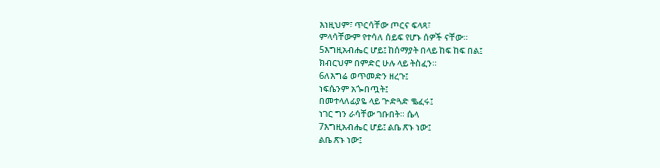እነዚህም፣ ጥርሳቸው ጦርና ፍላጻ፣
ምላሳቸውም የተሳለ ሰይፍ የሆኑ ሰዎች ናቸው።
5እግዚአብሔር ሆይ፤ ከሰማያት በላይ ከፍ ከፍ በል፤
ክብርህም በምድር ሁሉ ላይ ትስፈን።
6ለእግሬ ወጥመድን ዘረጉ፤
ነፍሴንም አጐበጧት፤
በመተላለፊያዬ ላይ ጕድጓድ ቈፈሩ፤
ነገር ግን ራሳቸው ገቡበት። ሴላ
7እግዚአብሔር ሆይ፤ ልቤ ጽኑ ነው፤
ልቤ ጽኑ ነው፤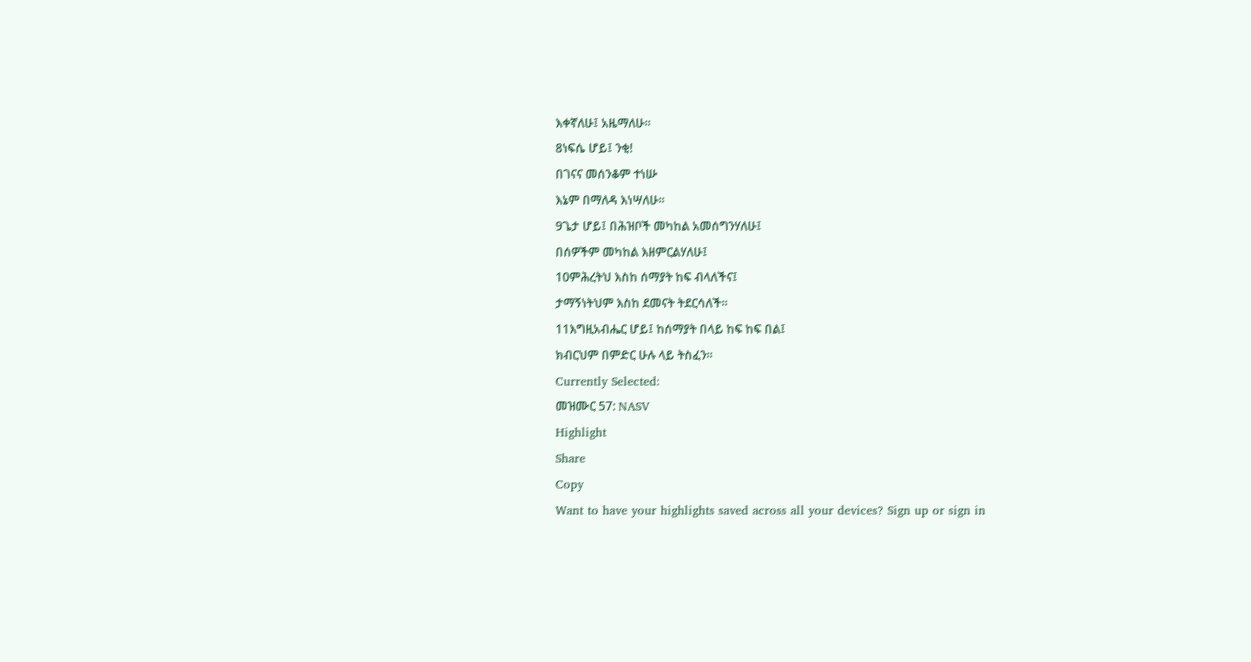እቀኛለሁ፤ አዜማለሁ።
8ነፍሴ ሆይ፤ ንቂ!
በገናና መሰንቆም ተነሡ
እኔም በማለዳ እነሣለሁ።
9ጌታ ሆይ፤ በሕዝቦች መካከል አመሰግንሃለሁ፤
በሰዎችም መካከል እዘምርልሃለሁ፤
10ምሕረትህ እስከ ሰማያት ከፍ ብላለችና፤
ታማኝነትህም እስከ ደመናት ትደርሳለች።
11እግዚአብሔር ሆይ፤ ከሰማያት በላይ ከፍ ከፍ በል፤
ክብርህም በምድር ሁሉ ላይ ትስፈን።
Currently Selected:
መዝሙር 57: NASV
Highlight
Share
Copy
Want to have your highlights saved across all your devices? Sign up or sign in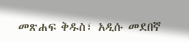መጽሐፍ ቅዱስ፣ አዲሱ መደበኛ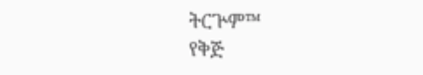ትርጕም™
የቅጅ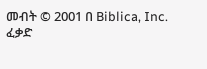መብት © 2001 በ Biblica, Inc.
ፈቃድ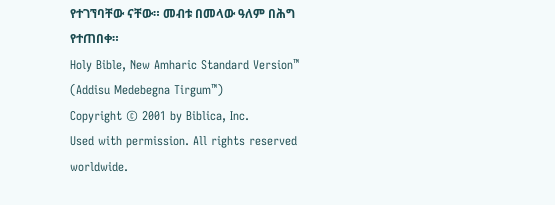የተገኘባቸው ናቸው። መብቱ በመላው ዓለም በሕግ የተጠበቀ።
Holy Bible, New Amharic Standard Version™ (Addisu Medebegna Tirgum™)
Copyright © 2001 by Biblica, Inc.
Used with permission. All rights reserved worldwide.